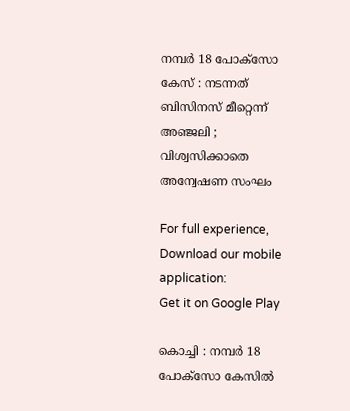നമ്പർ 18 പോക്സോ കേസ് : നടന്നത് ബിസിനസ് മീറ്റെന്ന് അഞ്ജലി ; വിശ്വസിക്കാതെ അന്വേഷണ സംഘം

For full experience, Download our mobile application:
Get it on Google Play

കൊച്ചി : നമ്പർ 18 പോക്സോ കേസിൽ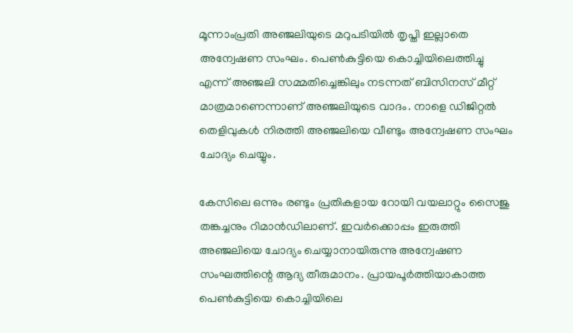മൂന്നാംപ്രതി അഞ്ജലിയുടെ മറുപടിയിൽ തൃപ്തി ഇല്ലാതെ അന്വേഷണ സംഘം. പെൺകുട്ടിയെ കൊച്ചിയിലെത്തിച്ചു എന്ന് അഞ്ജലി സമ്മതിച്ചെങ്കിലും നടന്നത് ബിസിനസ് മീറ്റ് മാത്രമാണെന്നാണ് അഞ്ജലിയുടെ വാദം. നാളെ ഡിജിറ്റൽ തെളിവുകൾ നിരത്തി അഞ്ജലിയെ വീണ്ടും അന്വേഷണ സംഘം ചോദ്യം ചെയ്യും.

കേസിലെ ഒന്നും രണ്ടും പ്രതികളായ റോയി വയലാറ്റും സൈജു തങ്കച്ചനും റിമാൻഡിലാണ്. ഇവർക്കൊപ്പം ഇരുത്തി അഞ്ജലിയെ ചോദ്യം ചെയ്യാനായിരുന്നു അന്വേഷണ സംഘത്തിന്റെ ആദ്യ തീരുമാനം. പ്രായപൂർത്തിയാകാത്ത പെൺകുട്ടിയെ കൊച്ചിയിലെ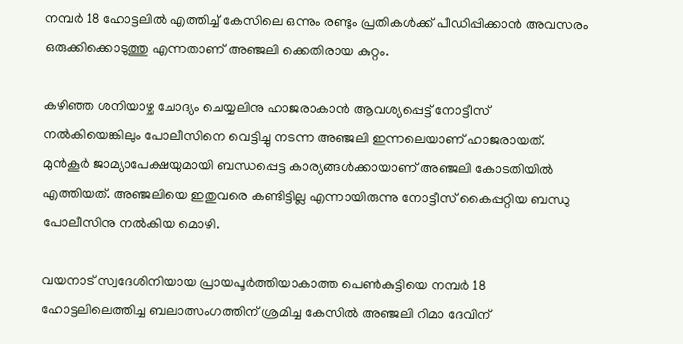നമ്പർ 18 ഹോട്ടലിൽ എത്തിച്ച് കേസിലെ ഒന്നും രണ്ടും പ്രതികൾക്ക് പീഡിപ്പിക്കാൻ അവസരം ഒരുക്കിക്കൊടുത്തു എന്നതാണ് അഞ്ജലി ക്കെതിരായ കുറ്റം.

കഴിഞ്ഞ ശനിയാഴ്ച ചോദ്യം ചെയ്യലിനു ഹാജരാകാൻ ആവശ്യപ്പെട്ട് നോട്ടീസ് നൽകിയെങ്കിലും പോലീസിനെ വെട്ടിച്ചു നടന്ന അഞ്ജലി ഇന്നലെയാണ് ഹാജരായത്. മുൻകൂർ ജാമ്യാപേക്ഷയുമായി ബന്ധപ്പെട്ട കാര്യങ്ങൾക്കായാണ് അഞ്ജലി കോടതിയിൽ എത്തിയത്. അഞ്ജലിയെ ഇതുവരെ കണ്ടിട്ടില്ല എന്നായിരുന്നു നോട്ടീസ് കൈപ്പറ്റിയ ബന്ധു പോലീസിനു നൽകിയ മൊഴി.

വയനാട് സ്വദേശിനിയായ പ്രായപൂർത്തിയാകാത്ത പെൺകുട്ടിയെ നമ്പർ 18 ഹോട്ടലിലെത്തിച്ച ബലാത്സംഗത്തിന് ശ്രമിച്ച കേസിൽ അഞ്ജലി റിമാ ദേവിന്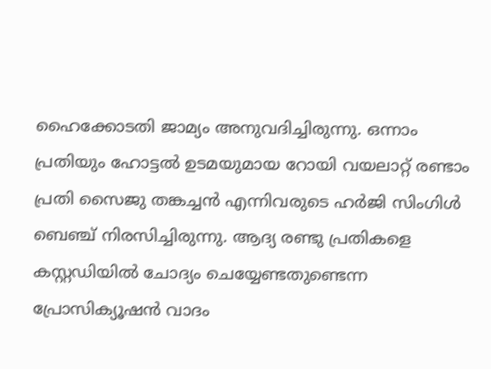ഹൈക്കോടതി ജാമ്യം അനുവദിച്ചിരുന്നു. ഒന്നാം പ്രതിയും ഹോട്ടൽ ഉടമയുമായ റോയി വയലാറ്റ് രണ്ടാം പ്രതി സൈജു തങ്കച്ചൻ എന്നിവരുടെ ഹർജി സിംഗിൾ ബെഞ്ച് നിരസിച്ചിരുന്നു. ആദ്യ രണ്ടു പ്രതികളെ കസ്റ്റഡിയിൽ ചോദ്യം ചെയ്യേണ്ടതുണ്ടെന്ന പ്രോസിക്യൂഷൻ വാദം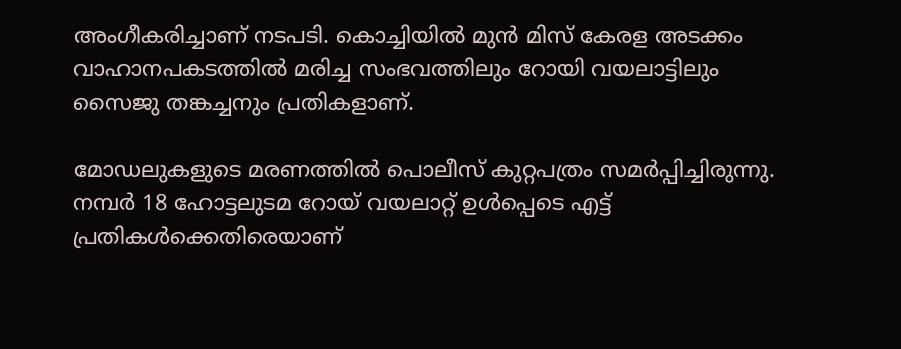അംഗീകരിച്ചാണ് നടപടി. കൊച്ചിയിൽ മുൻ മിസ് കേരള അടക്കം വാഹാനപകടത്തിൽ മരിച്ച സംഭവത്തിലും റോയി വയലാട്ടിലും സൈജു തങ്കച്ചനും പ്രതികളാണ്.

മോഡലുകളുടെ മരണത്തിൽ പൊലീസ് കുറ്റപത്രം സമർപ്പിച്ചിരുന്നു. നമ്പർ 18 ഹോട്ടലുടമ റോയ് വയലാറ്റ് ഉൾപ്പെടെ എട്ട് പ്രതികൾക്കെതിരെയാണ്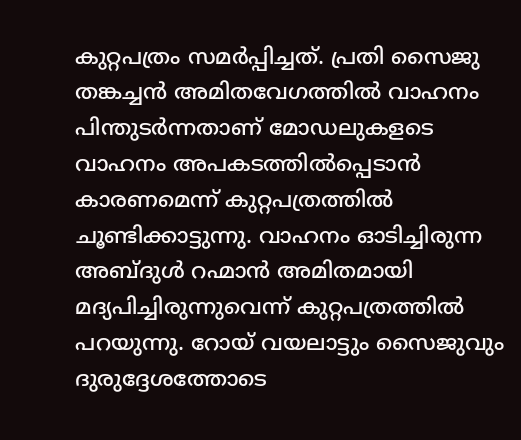കുറ്റപത്രം സമർപ്പിച്ചത്. പ്രതി സൈജു തങ്കച്ചൻ അമിതവേഗത്തിൽ വാഹനം പിന്തുടർന്നതാണ് മോഡലുകളടെ വാഹനം അപകടത്തിൽപ്പെടാൻ കാരണമെന്ന് കുറ്റപത്രത്തിൽ ചൂണ്ടിക്കാട്ടുന്നു. വാഹനം ഓടിച്ചിരുന്ന അബ്ദുൾ റഹ്മാൻ അമിതമായി മദ്യപിച്ചിരുന്നുവെന്ന് കുറ്റപത്രത്തിൽ പറയുന്നു. റോയ് വയലാട്ടും സൈജുവും ദുരുദ്ദേശത്തോടെ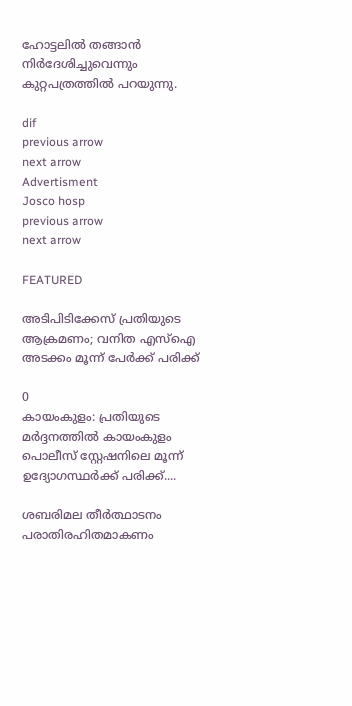ഹോട്ടലിൽ തങ്ങാൻ നിർദേശിച്ചുവെന്നും കുറ്റപത്രത്തിൽ പറയുന്നു.

dif
previous arrow
next arrow
Advertisment
Josco hosp
previous arrow
next arrow

FEATURED

അടിപിടിക്കേസ് പ്രതിയുടെ ആക്രമണം; വനിത എസ്‌ഐ അടക്കം മൂന്ന് പേർക്ക് പരിക്ക്

0
കായംകുളം: പ്രതിയുടെ മര്‍ദ്ദനത്തില്‍ കായംകുളം പൊലീസ് സ്റ്റേഷനിലെ മൂന്ന് ഉദ്യോഗസ്ഥര്‍ക്ക് പരിക്ക്....

ശബരിമല തീർത്ഥാടനം പരാതിരഹിതമാകണം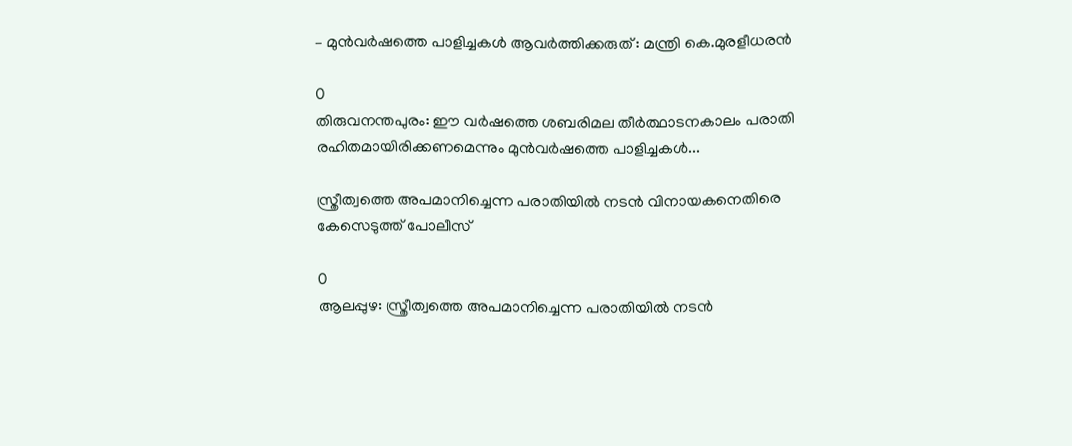– മുൻവർഷത്തെ പാളിച്ചകൾ ആവർത്തിക്കരുത് : മന്ത്രി കെ.മുരളീധരൻ

0
തിരുവനന്തപുരം: ഈ വർഷത്തെ ശബരിമല തീർത്ഥാടനകാലം പരാതി രഹിതമായിരിക്കണമെന്നും മുൻവർഷത്തെ പാളിച്ചകൾ...

സ്ത്രീത്വത്തെ അപമാനിച്ചെന്ന പരാതിയില്‍ നടന്‍ വിനായകനെതിരെ കേസെടുത്ത് പോലീസ്

0
ആലപ്പുഴ: സ്ത്രീത്വത്തെ അപമാനിച്ചെന്ന പരാതിയില്‍ നടന്‍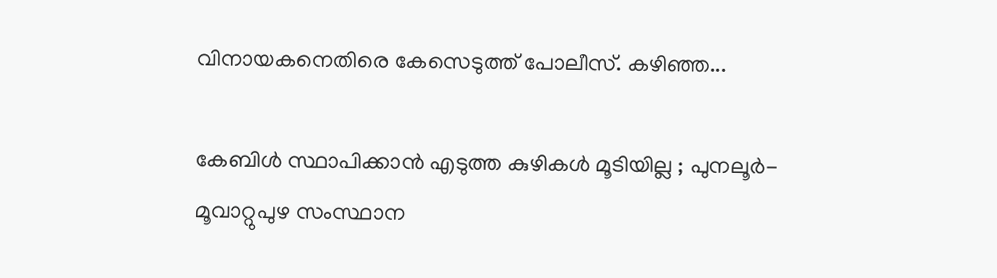വിനായകനെതിരെ കേസെടുത്ത് പോലീസ്. കഴിഞ്ഞ...

കേബിൾ സ്ഥാപിക്കാൻ എടുത്ത കുഴികൾ മൂടിയില്ല ; പുനലൂർ-മൂവാറ്റുപുഴ സംസ്ഥാന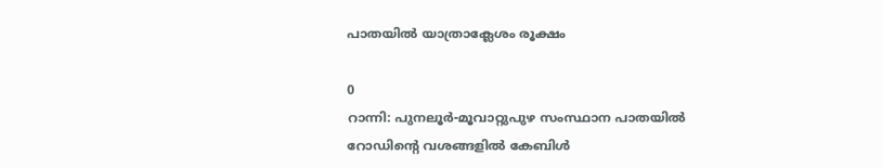പാതയിൽ യാത്രാക്ലേശം രൂക്ഷം

0
റാന്നി: പുനലൂർ-മൂവാറ്റുപുഴ സംസ്ഥാന പാതയിൽ റോഡിന്റെ വശങ്ങളിൽ കേബിൾ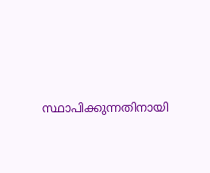സ്ഥാപിക്കുന്നതിനായി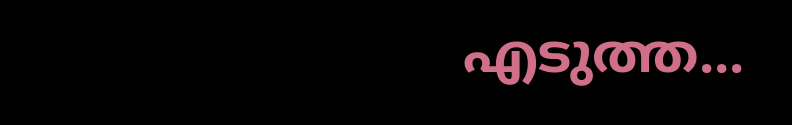എടുത്ത...